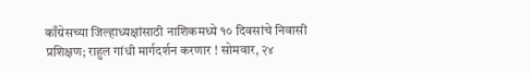काँग्रेसच्या जिल्हाध्यक्षांसाठी नाशिकमध्ये १० दिवसांचे निवासी प्रशिक्षण; राहुल गांधी मार्गदर्शन करणार ! सोमवार, २४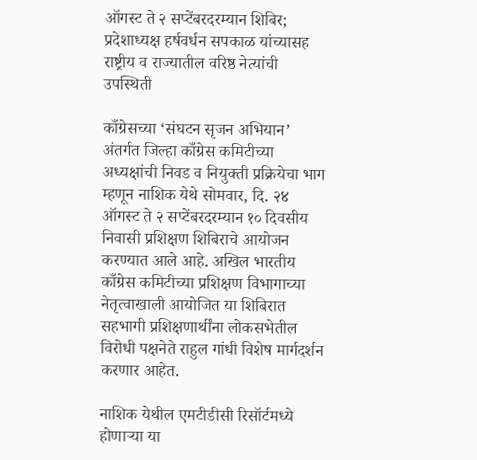ऑगस्ट ते २ सप्टेंबरदरम्यान शिबिर; प्रदेशाध्यक्ष हर्षवर्धन सपकाळ यांच्यासह राष्ट्रीय व राज्यातील वरिष्ठ नेत्यांची उपस्थिती

काँग्रेसच्या ‘संघटन सृजन अभियान’ अंतर्गत जिल्हा काँग्रेस कमिटीच्या अध्यक्षांची निवड व नियुक्ती प्रक्रियेचा भाग म्हणून नाशिक येथे सोमवार, दि. २४ ऑगस्ट ते २ सप्टेंबरदरम्यान १० दिवसीय निवासी प्रशिक्षण शिबिराचे आयोजन करण्यात आले आहे. अखिल भारतीय काँग्रेस कमिटीच्या प्रशिक्षण विभागाच्या नेतृत्वाखाली आयोजित या शिबिरात सहभागी प्रशिक्षणार्थींना लोकसभेतील विरोधी पक्षनेते राहुल गांधी विशेष मार्गदर्शन करणार आहेत.

नाशिक येथील एमटीडीसी रिसॉर्टमध्ये होणाऱ्या या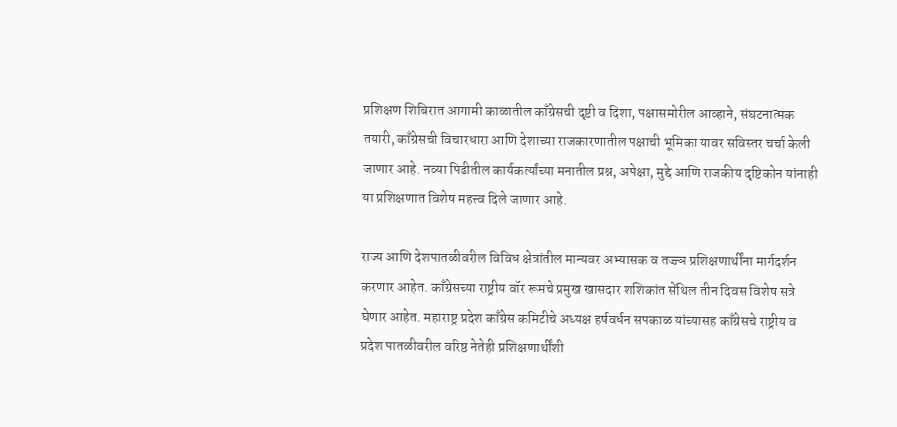प्रशिक्षण शिबिरात आगामी काळातील काँग्रेसची दृष्टी व दिशा, पक्षासमोरील आव्हाने, संघटनात्मक तयारी, काँग्रेसची विचारधारा आणि देशाच्या राजकारणातील पक्षाची भूमिका यावर सविस्तर चर्चा केली जाणार आहे. नव्या पिढीतील कार्यकर्त्यांच्या मनातील प्रश्न, अपेक्षा, मुद्दे आणि राजकीय दृष्टिकोन यांनाही या प्रशिक्षणात विशेष महत्त्व दिले जाणार आहे.

राज्य आणि देशपातळीवरील विविध क्षेत्रांतील मान्यवर अभ्यासक व तज्ज्ञ प्रशिक्षणार्थींना मार्गदर्शन करणार आहेत. काँग्रेसच्या राष्ट्रीय वॉर रूमचे प्रमुख खासदार शशिकांत सेंथिल तीन दिवस विशेष सत्रे घेणार आहेत. महाराष्ट्र प्रदेश काँग्रेस कमिटीचे अध्यक्ष हर्षवर्धन सपकाळ यांच्यासह काँग्रेसचे राष्ट्रीय व प्रदेश पातळीवरील वरिष्ठ नेतेही प्रशिक्षणार्थींशी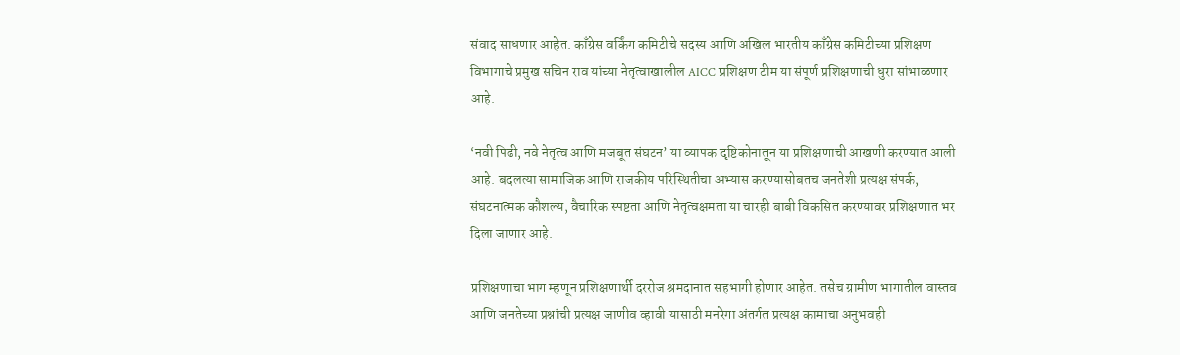संवाद साधणार आहेत. काँग्रेस वर्किंग कमिटीचे सदस्य आणि अखिल भारतीय काँग्रेस कमिटीच्या प्रशिक्षण विभागाचे प्रमुख सचिन राव यांच्या नेतृत्वाखालील AICC प्रशिक्षण टीम या संपूर्ण प्रशिक्षणाची धुरा सांभाळणार आहे.

‘नवी पिढी, नवे नेतृत्व आणि मजबूत संघटन’ या व्यापक दृष्टिकोनातून या प्रशिक्षणाची आखणी करण्यात आली आहे. बदलत्या सामाजिक आणि राजकीय परिस्थितीचा अभ्यास करण्यासोबतच जनतेशी प्रत्यक्ष संपर्क, संघटनात्मक कौशल्य, वैचारिक स्पष्टता आणि नेतृत्वक्षमता या चारही बाबी विकसित करण्यावर प्रशिक्षणात भर दिला जाणार आहे.

प्रशिक्षणाचा भाग म्हणून प्रशिक्षणार्थी दररोज श्रमदानात सहभागी होणार आहेत. तसेच ग्रामीण भागातील वास्तव आणि जनतेच्या प्रश्नांची प्रत्यक्ष जाणीव व्हावी यासाठी मनरेगा अंतर्गत प्रत्यक्ष कामाचा अनुभवही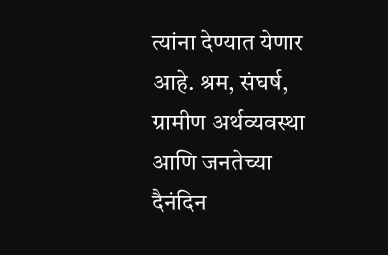त्यांना देण्यात येणार आहे. श्रम, संघर्ष, ग्रामीण अर्थव्यवस्था आणि जनतेच्या दैनंदिन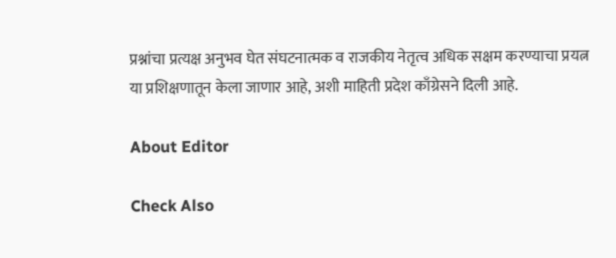प्रश्नांचा प्रत्यक्ष अनुभव घेत संघटनात्मक व राजकीय नेतृत्व अधिक सक्षम करण्याचा प्रयत्न या प्रशिक्षणातून केला जाणार आहे, अशी माहिती प्रदेश काँग्रेसने दिली आहे.

About Editor

Check Also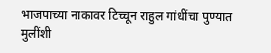भाजपाच्या नाकावर टिच्चून राहुल गांधींचा पुण्यात मुलींशी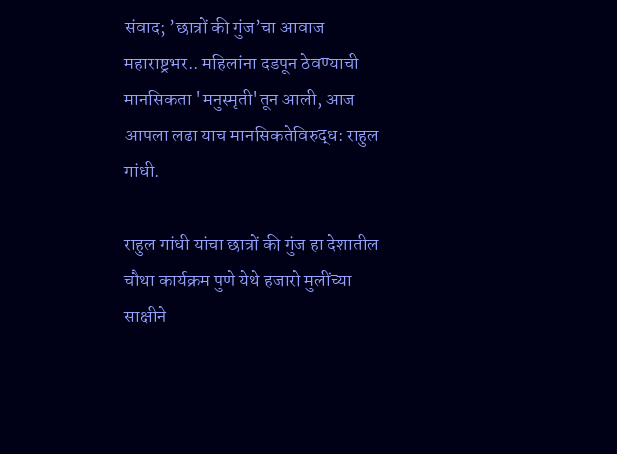संवाद; ’छात्रों की गुंज’चा आवाज महाराष्ट्रभर.. महिलांना दडपून ठेवण्याची मानसिकता 'मनुस्मृती'तून आली, आज आपला लढा याच मानसिकतेविरुद्ध: राहुल गांधी.

राहुल गांधी यांचा छात्रों की गुंज हा देशातील चौथा कार्यक्रम पुणे येथे हजारो मुलींच्या साक्षीने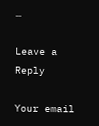…

Leave a Reply

Your email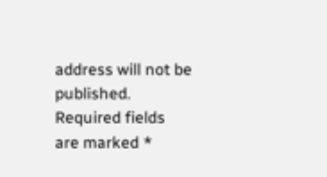address will not be published. Required fields are marked *